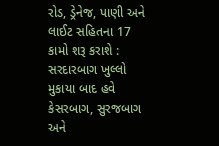રોડ, ડ્રેનેજ, પાણી અને લાઈટ સહિતના 17 કામો શરૂ કરાશે : સરદારબાગ ખુલ્લો મુકાયા બાદ હવે કેસરબાગ, સુરજબાગ અને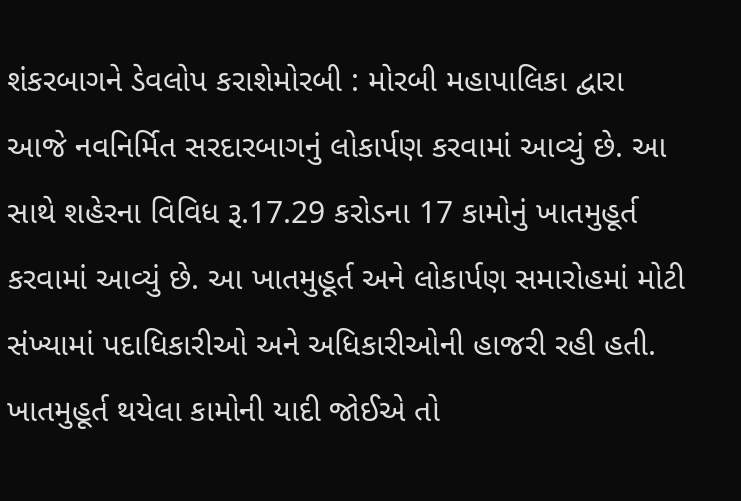શંકરબાગને ડેવલોપ કરાશેમોરબી : મોરબી મહાપાલિકા દ્વારા આજે નવનિર્મિત સરદારબાગનું લોકાર્પણ કરવામાં આવ્યું છે. આ સાથે શહેરના વિવિધ રૂ.17.29 કરોડના 17 કામોનું ખાતમુહૂર્ત કરવામાં આવ્યું છે. આ ખાતમુહૂર્ત અને લોકાર્પણ સમારોહમાં મોટી સંખ્યામાં પદાધિકારીઓ અને અધિકારીઓની હાજરી રહી હતી. ખાતમુહૂર્ત થયેલા કામોની યાદી જોઈએ તો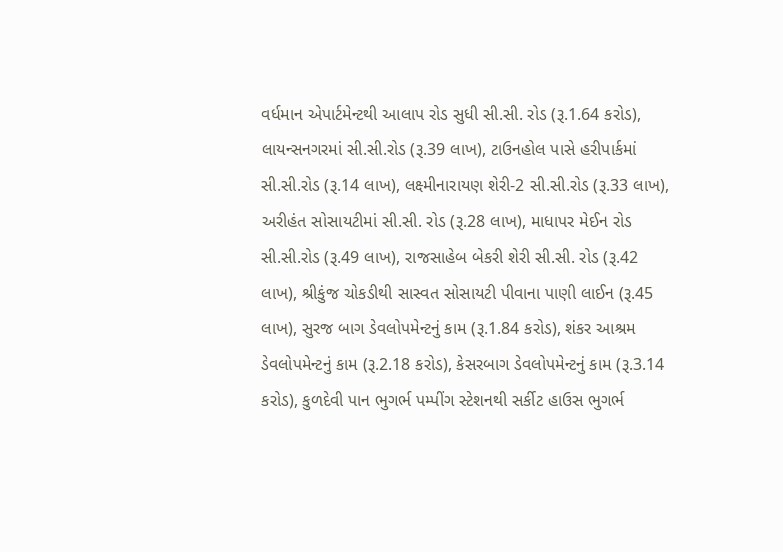વર્ધમાન એપાર્ટમેન્ટથી આલાપ રોડ સુધી સી.સી. રોડ (રૂ.1.64 કરોડ), લાયન્સનગરમાં સી.સી.રોડ (રૂ.39 લાખ), ટાઉનહોલ પાસે હરીપાર્કમાં સી.સી.રોડ (રૂ.14 લાખ), લક્ષ્મીનારાયણ શેરી-2 સી.સી.રોડ (રૂ.33 લાખ), અરીહંત સોસાયટીમાં સી.સી. રોડ (રૂ.28 લાખ), માધાપર મેઈન રોડ સી.સી.રોડ (રૂ.49 લાખ), રાજસાહેબ બેકરી શેરી સી.સી. રોડ (રૂ.42 લાખ), શ્રીકુંજ ચોકડીથી સાસ્વત સોસાયટી પીવાના પાણી લાઈન (રૂ.45 લાખ), સુરજ બાગ ડેવલોપમેન્ટનું કામ (રૂ.1.84 કરોડ), શંકર આશ્રમ ડેવલોપમેન્ટનું કામ (રૂ.2.18 કરોડ), કેસરબાગ ડેવલોપમેન્ટનું કામ (રૂ.3.14 કરોડ), કુળદેવી પાન ભુગર્ભ પમ્પીંગ સ્ટેશનથી સર્કીટ હાઉસ ભુગર્ભ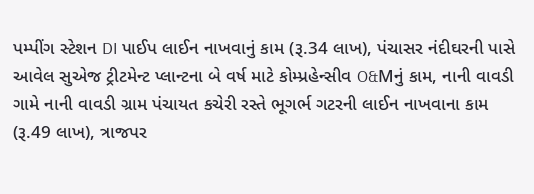પમ્પીંગ સ્ટેશન DI પાઈપ લાઈન નાખવાનું કામ (રૂ.34 લાખ), પંચાસર નંદીઘરની પાસે આવેલ સુએજ ટ્રીટમેન્ટ પ્લાન્ટના બે વર્ષ માટે કોમ્પ્રહેન્સીવ O&Mનું કામ, નાની વાવડી ગામે નાની વાવડી ગ્રામ પંચાયત કચેરી રસ્તે ભૂગર્ભ ગટરની લાઈન નાખવાના કામ (રૂ.49 લાખ), ત્રાજપર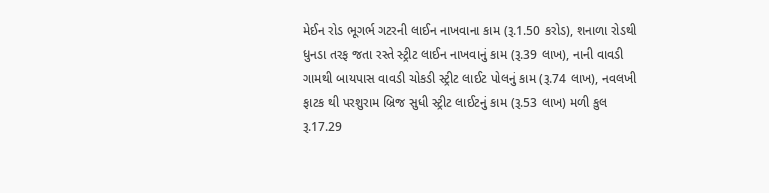મેઈન રોડ ભૂગર્ભ ગટરની લાઈન નાખવાના કામ (રૂ.1.50 કરોડ), શનાળા રોડથી ધુનડા તરફ જતા રસ્તે સ્ટ્રીટ લાઈન નાખવાનું કામ (રૂ.39 લાખ), નાની વાવડી ગામથી બાયપાસ વાવડી ચોકડી સ્ટ્રીટ લાઈટ પોલનું કામ (રૂ.74 લાખ), નવલખી ફાટક થી પરશુરામ બ્રિજ સુધી સ્ટ્રીટ લાઈટનું કામ (રૂ.53 લાખ) મળી કુલ રૂ.17.29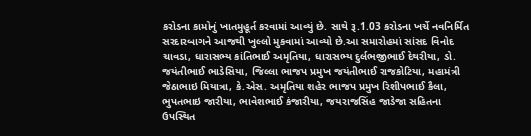કરોડના કામોનું ખાતમુહૂર્ત કરવામાં આવ્યું છે. સાથે રૂ.1.03 કરોડના ખર્ચે નવનિર્મિત સરદારબાગને આજથી ખુલ્લો મુકવામાં આવ્યો છે.આ સમારોહમાં સાંસદ વિનોદ ચાવડા, ધારાસભ્ય કાંતિભાઈ અમૃતિયા, ધારાસભ્ય દુર્લભજીભાઈ દેથરીયા, ડો. જયંતીભાઈ ભાડેસિયા, જિલ્લા ભાજપ પ્રમુખ જયંતીભાઈ રાજકોટિયા, મહામંત્રી જેઠાભાઇ મિયાત્રા, કે.એસ. અમૃતિયા શહેર ભાજપ પ્રમુખ રિશીપભાઈ કૈલા, ભુપતભાઇ જારીયા, ભાવેશભાઈ કંજારીયા, જયરાજસિંહ જાડેજા સહિતના ઉપસ્થિત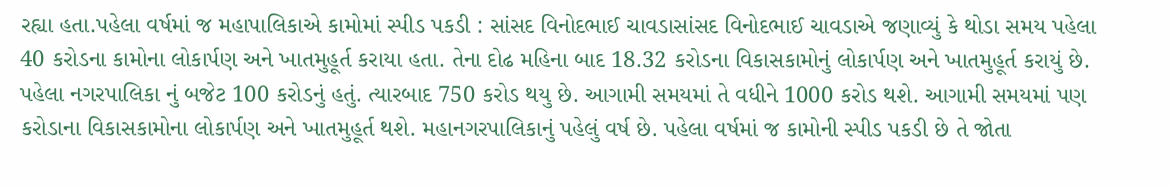રહ્યા હતા.પહેલા વર્ષમાં જ મહાપાલિકાએ કામોમાં સ્પીડ પકડી : સાંસદ વિનોદભાઈ ચાવડાસાંસદ વિનોદભાઈ ચાવડાએ જણાવ્યું કે થોડા સમય પહેલા 40 કરોડના કામોના લોકાર્પણ અને ખાતમુહૂર્ત કરાયા હતા. તેના દોઢ મહિના બાદ 18.32 કરોડના વિકાસકામોનું લોકાર્પણ અને ખાતમુહૂર્ત કરાયું છે. પહેલા નગરપાલિકા નું બજેટ 100 કરોડનું હતું. ત્યારબાદ 750 કરોડ થયુ છે. આગામી સમયમાં તે વધીને 1000 કરોડ થશે. આગામી સમયમાં પણ કરોડાના વિકાસકામોના લોકાર્પણ અને ખાતમુહૂર્ત થશે. મહાનગરપાલિકાનું પહેલું વર્ષ છે. પહેલા વર્ષમાં જ કામોની સ્પીડ પકડી છે તે જોતા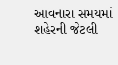આવનારા સમયમાં શહેરની જેટલી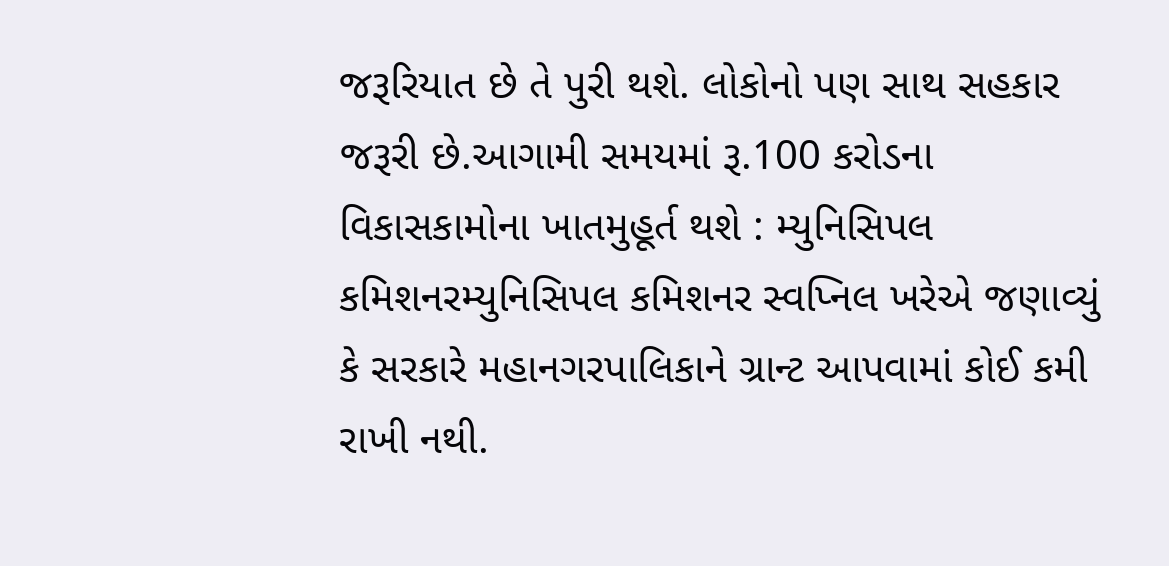જરૂરિયાત છે તે પુરી થશે. લોકોનો પણ સાથ સહકાર જરૂરી છે.આગામી સમયમાં રૂ.100 કરોડના વિકાસકામોના ખાતમુહૂર્ત થશે : મ્યુનિસિપલ કમિશનરમ્યુનિસિપલ કમિશનર સ્વપ્નિલ ખરેએ જણાવ્યું કે સરકારે મહાનગરપાલિકાને ગ્રાન્ટ આપવામાં કોઈ કમી રાખી નથી.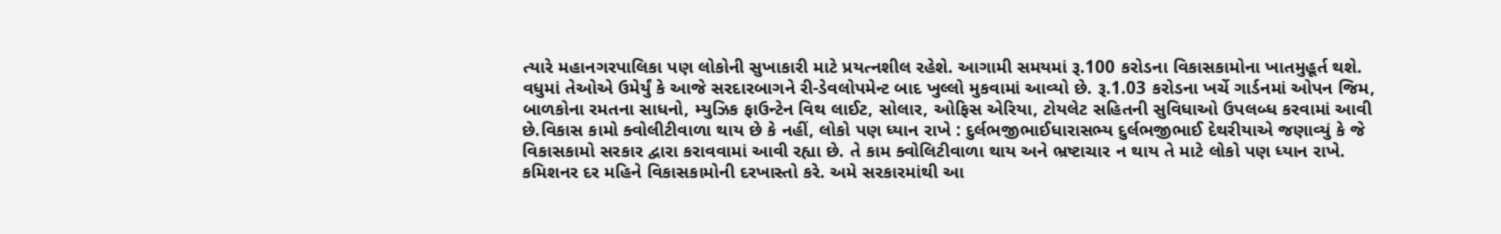ત્યારે મહાનગરપાલિકા પણ લોકોની સુખાકારી માટે પ્રયત્નશીલ રહેશે. આગામી સમયમાં રૂ.100 કરોડના વિકાસકામોના ખાતમુહૂર્ત થશે. વધુમાં તેઓએ ઉમેર્યું કે આજે સરદારબાગને રી-ડેવલોપમેન્ટ બાદ ખુલ્લો મુકવામાં આવ્યો છે. રૂ.1.03 કરોડના ખર્ચે ગાર્ડનમાં ઓપન જિમ, બાળકોના રમતના સાધનો, મ્યુઝિક ફાઉન્ટેન વિથ લાઈટ, સોલાર, ઓફિસ એરિયા, ટોયલેટ સહિતની સુવિધાઓ ઉપલબ્ધ કરવામાં આવી છે.વિકાસ કામો ક્વોલીટીવાળા થાય છે કે નહીં, લોકો પણ ધ્યાન રાખે : દુર્લભજીભાઈધારાસભ્ય દુર્લભજીભાઈ દેથરીયાએ જણાવ્યું કે જે વિકાસકામો સરકાર દ્વારા કરાવવામાં આવી રહ્યા છે. તે કામ ક્વોલિટીવાળા થાય અને ભ્રષ્ટાચાર ન થાય તે માટે લોકો પણ ધ્યાન રાખે. કમિશનર દર મહિને વિકાસકામોની દરખાસ્તો કરે. અમે સરકારમાંથી આ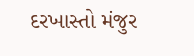દરખાસ્તો મંજુર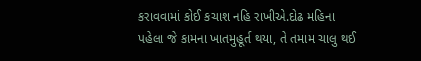કરાવવામાં કોઈ કચાશ નહિ રાખીએ.દોઢ મહિના પહેલા જે કામના ખાતમુહૂર્ત થયા, તે તમામ ચાલુ થઈ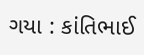ગયા : કાંતિભાઈ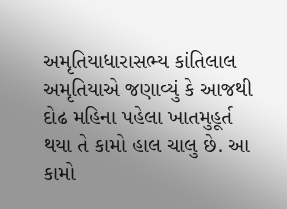અમૃતિયાધારાસભ્ય કાંતિલાલ અમૃતિયાએ જણાવ્યું કે આજથી દોઢ મહિના પહેલા ખાતમુહૂર્ત થયા તે કામો હાલ ચાલુ છે. આ કામો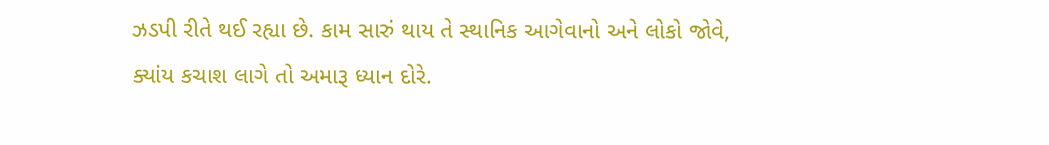ઝડપી રીતે થઈ રહ્યા છે. કામ સારું થાય તે સ્થાનિક આગેવાનો અને લોકો જોવે, ક્યાંય કચાશ લાગે તો અમારૂ ધ્યાન દોરે.